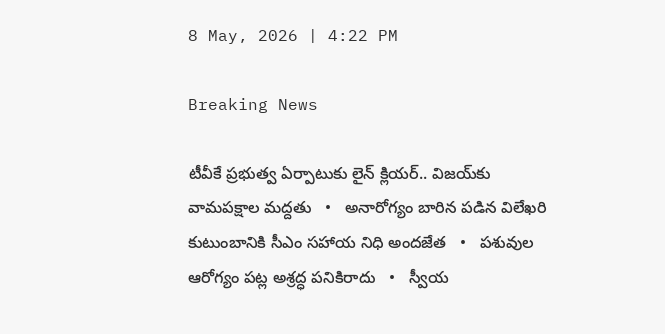8 May, 2026 | 4:22 PM

Breaking News

టీవీకే ప్రభుత్వ ఏర్పాటుకు లైన్ క్లియర్.. విజయ్‌కు వామపక్షాల మద్దతు   •   అనారోగ్యం బారిన పడిన విలేఖరి కుటుంబానికి సీఎం సహాయ నిధి అందజేత   •   పశువుల ఆరోగ్యం పట్ల అశ్రద్ధ పనికిరాదు   •   స్వీయ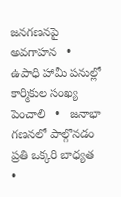జనగణనపై అవగాహన   •   ఉపాధి హామీ పనుల్లో కార్మికుల సంఖ్య పెంచాలి   •   జనాభా గణనలో పాల్గొనడం ప్రతి ఒక్కరి బాధ్యత   •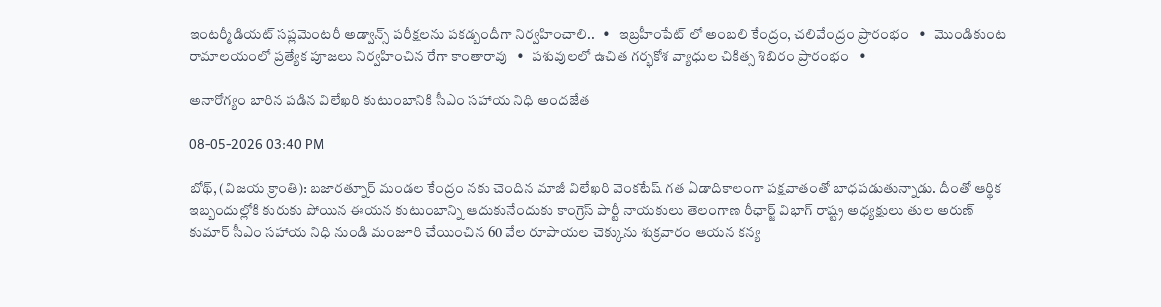ఇంటర్మీడియట్ సప్లమెంటరీ అడ్వాన్స్ పరీక్షలను పకడ్బందీగా నిర్వహించాలి..   •   ఇబ్రహీంపేట్ లో అంబలి కేంద్రం, చలివేంద్రం ప్రారంభం   •   మొండికుంట రామాలయంలో ప్రత్యేక పూజలు నిర్వహించిన రేగా కాంతారావు   •   పశువులలో ఉచిత గర్భకోశ వ్యాధుల చికిత్స శిబిరం ప్రారంభం   •

అనారోగ్యం బారిన పడిన విలేఖరి కుటుంబానికి సీఎం సహాయ నిధి అందజేత

08-05-2026 03:40 PM

బోథ్, (విజయ క్రాంతి): బజారత్నూర్ మండల కేంద్రం నకు చెందిన మాజీ విలేఖరి వెంకటేష్ గత ఏడాదికాలంగా పక్షవాతంతో బాధపడుతున్నాడు. దీంతో ఆర్థిక ఇబ్బందుల్లోకి కురుకు పోయిన ఈయన కుటుంబాన్ని ఆదుకునేందుకు కాంగ్రెస్ పార్టీ నాయకులు తెలంగాణ రీఛార్జ్ విభాగ్ రాష్ట్ర అధ్యక్షులు తుల అరుణ్ కుమార్ సీఎం సహాయ నిధి నుండి మంజూరి చేయించిన 60 వేల రూపాయల చెక్కును శుక్రవారం ఆయన కన్య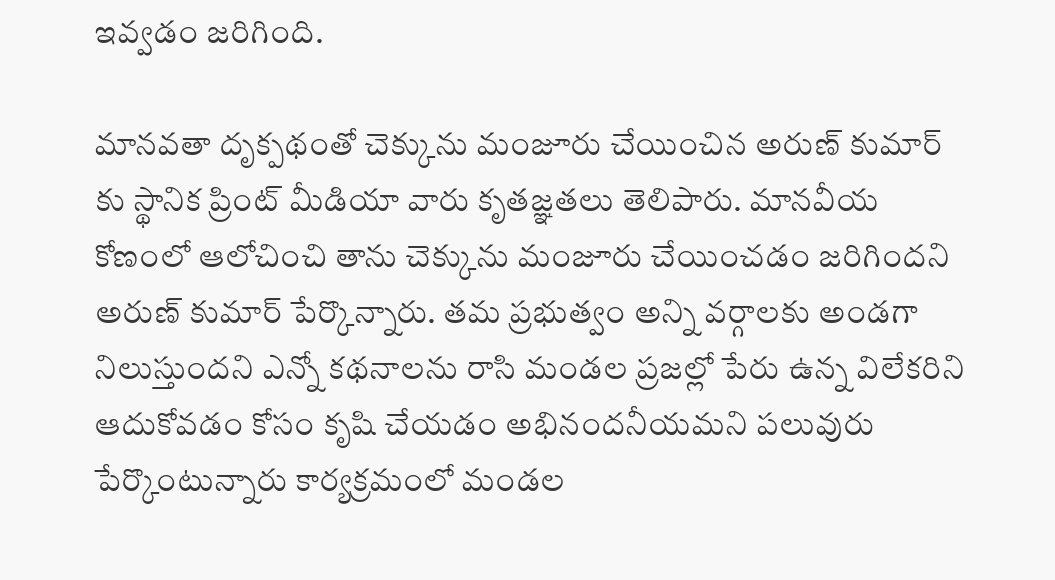ఇవ్వడం జరిగింది.

మానవతా దృక్పథంతో చెక్కును మంజూరు చేయించిన అరుణ్ కుమార్ కు స్థానిక ప్రింట్ మీడియా వారు కృతజ్ఞతలు తెలిపారు. మానవీయ కోణంలో ఆలోచించి తాను చెక్కును మంజూరు చేయించడం జరిగిందని అరుణ్ కుమార్ పేర్కొన్నారు. తమ ప్రభుత్వం అన్ని వర్గాలకు అండగా నిలుస్తుందని ఎన్నో కథనాలను రాసి మండల ప్రజల్లో పేరు ఉన్న విలేకరిని ఆదుకోవడం కోసం కృషి చేయడం అభినందనీయమని పలువురు పేర్కొంటున్నారు కార్యక్రమంలో మండల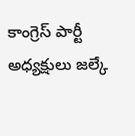కాంగ్రెస్ పార్టీ అధ్యక్షులు జల్కే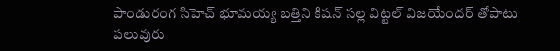పాండురంగ సిహెచ్ భూమయ్య బత్తిని కిషన్ సల్ల విట్టల్ విజయేందర్ తోపాటు పలువురు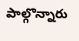పాల్గొన్నారు